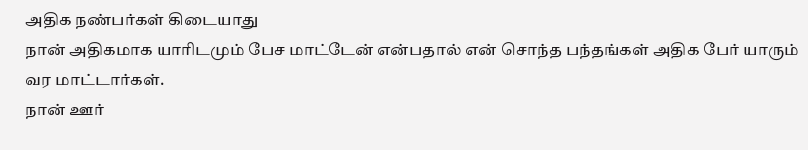அதிக நண்பர்கள் கிடையாது
நான் அதிகமாக யாரிடமும் பேச மாட்டேன் என்பதால் என் சொந்த பந்தங்கள் அதிக பேர் யாரும் வர மாட்டார்கள்.
நான் ஊர்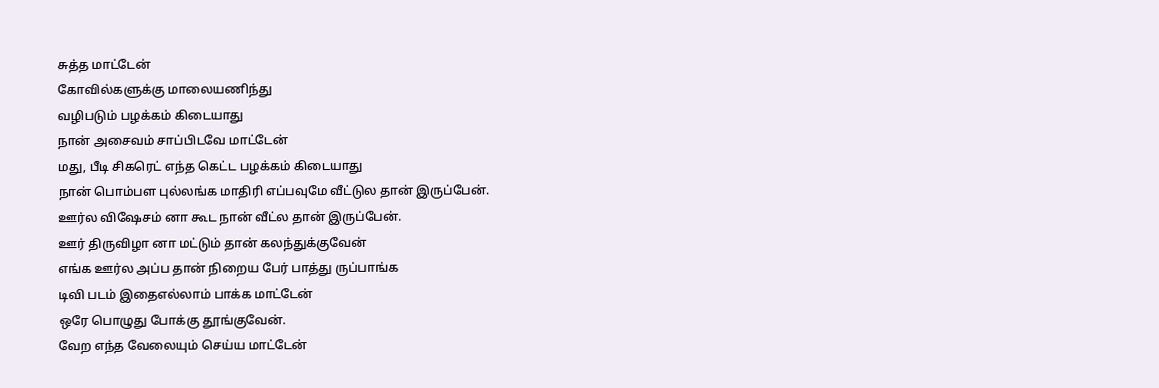சுத்த மாட்டேன்
கோவில்களுக்கு மாலையணிந்து
வழிபடும் பழக்கம் கிடையாது
நான் அசைவம் சாப்பிடவே மாட்டேன்
மது, பீடி சிகரெட் எந்த கெட்ட பழக்கம் கிடையாது
நான் பொம்பள புல்லங்க மாதிரி எப்பவுமே வீட்டுல தான் இருப்பேன்.
ஊர்ல விஷேசம் னா கூட நான் வீட்ல தான் இருப்பேன்.
ஊர் திருவிழா னா மட்டும் தான் கலந்துக்குவேன்
எங்க ஊர்ல அப்ப தான் நிறைய பேர் பாத்து ருப்பாங்க
டிவி படம் இதைஎல்லாம் பாக்க மாட்டேன்
ஒரே பொழுது போக்கு தூங்குவேன்.
வேற எந்த வேலையும் செய்ய மாட்டேன்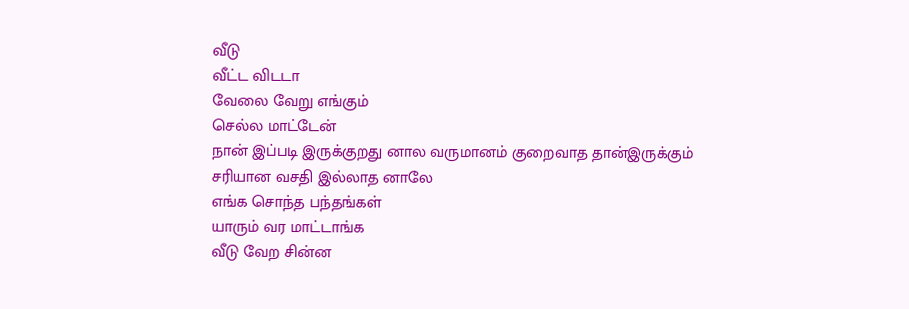வீடு
வீட்ட விடடா
வேலை வேறு எங்கும்
செல்ல மாட்டேன்
நான் இப்படி இருக்குறது னால வருமானம் குறைவாத தான்இருக்கும்
சரியான வசதி இல்லாத னாலே
எங்க சொந்த பந்தங்கள்
யாரும் வர மாட்டாங்க
வீடு வேற சின்ன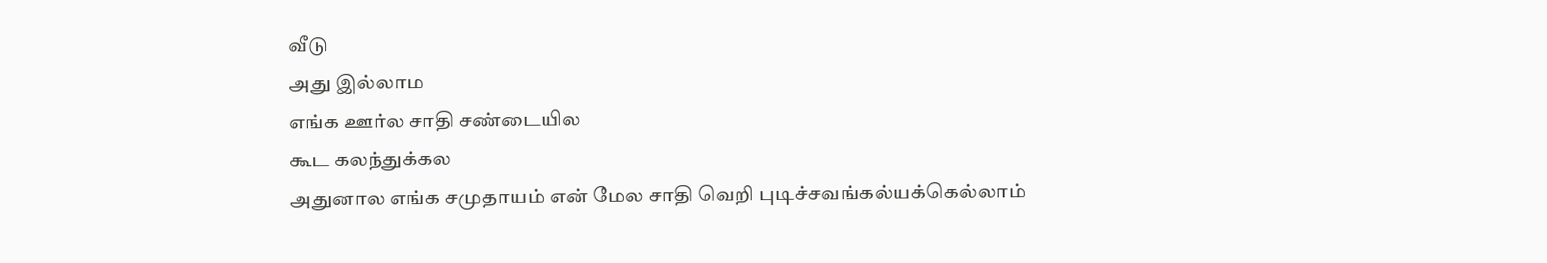வீடு
அது இல்லாம
எங்க ஊர்ல சாதி சண்டையில
கூட கலந்துக்கல
அதுனால எங்க சமுதாயம் என் மேல சாதி வெறி புடிச்சவங்கல்யக்கெல்லாம்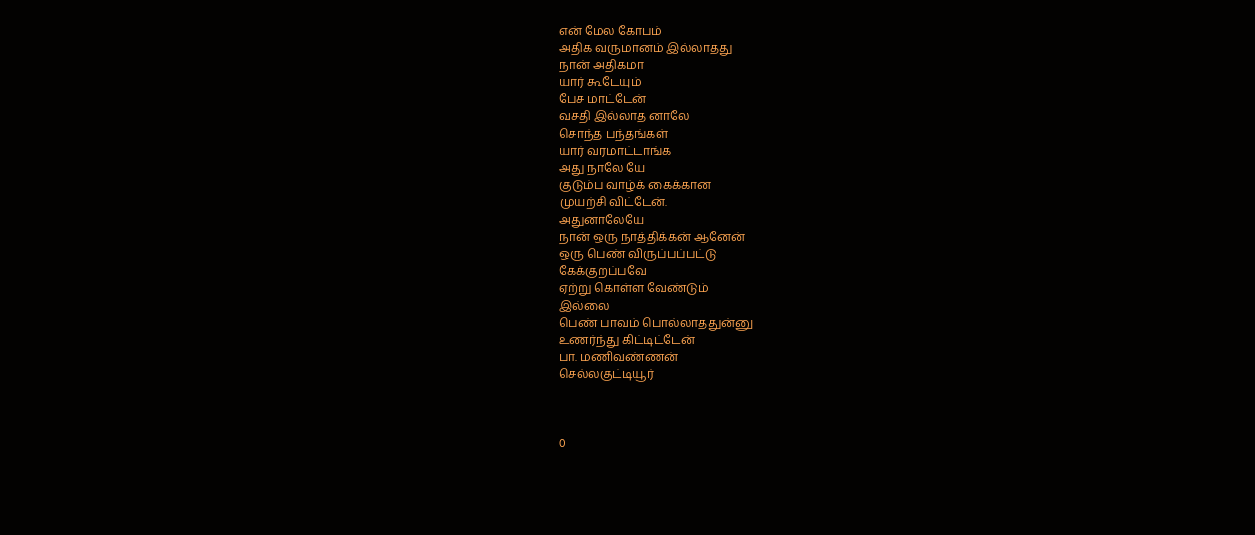என் மேல கோபம்
அதிக வருமானம் இல்லாதது
நான் அதிகமா
யார் கூடேயும்
பேச மாட்டேன்
வசதி இல்லாத னாலே
சொந்த பந்தங்கள்
யார் வரமாட்டாங்க
அது நாலே யே
குடும்ப வாழ்க் கைக்கான
முயற்சி விட்டேன்.
அதுனாலேயே
நான் ஒரு நாத்திக்கன் ஆனேன்
ஒரு பெண் விருப்பப்பட்டு
கேக்குறப்பவே
ஏற்று கொள்ள வேண்டும்
இல்லை
பெண் பாவம் பொல்லாததுன்னு
உணர்ந்து கிட்டிட்டேன்
பா. மணிவண்ணன்
செல்லகுட்டியூர்



0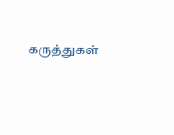கருத்துகள்